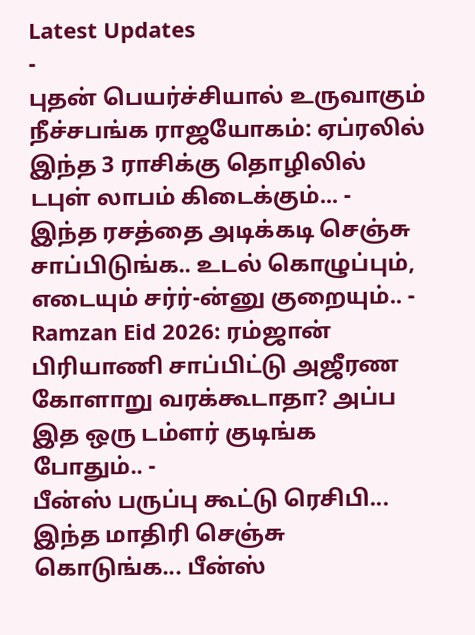Latest Updates
-
புதன் பெயர்ச்சியால் உருவாகும் நீச்சபங்க ராஜயோகம்: ஏப்ரலில் இந்த 3 ராசிக்கு தொழிலில் டபுள் லாபம் கிடைக்கும்... -
இந்த ரசத்தை அடிக்கடி செஞ்சு சாப்பிடுங்க.. உடல் கொழுப்பும், எடையும் சர்ர்-ன்னு குறையும்.. -
Ramzan Eid 2026: ரம்ஜான் பிரியாணி சாப்பிட்டு அஜீரண கோளாறு வரக்கூடாதா? அப்ப இத ஒரு டம்ளர் குடிங்க போதும்.. -
பீன்ஸ் பருப்பு கூட்டு ரெசிபி... இந்த மாதிரி செஞ்சு கொடுங்க... பீன்ஸ்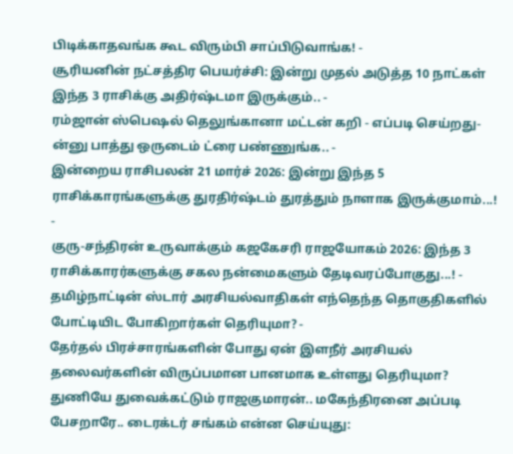பிடிக்காதவங்க கூட விரும்பி சாப்பிடுவாங்க! -
சூரியனின் நட்சத்திர பெயர்ச்சி: இன்று முதல் அடுத்த 10 நாட்கள் இந்த 3 ராசிக்கு அதிர்ஷ்டமா இருக்கும்.. -
ரம்ஜான் ஸ்பெஷல் தெலுங்கானா மட்டன் கறி - எப்படி செய்றது-ன்னு பாத்து ஒருடைம் ட்ரை பண்ணுங்க.. -
இன்றைய ராசிபலன் 21 மார்ச் 2026: இன்று இந்த 5 ராசிக்காரங்களுக்கு துரதிர்ஷ்டம் துரத்தும் நாளாக இருக்குமாம்...! -
குரு-சந்திரன் உருவாக்கும் கஜகேசரி ராஜயோகம் 2026: இந்த 3 ராசிக்காரர்களுக்கு சகல நன்மைகளும் தேடிவரப்போகுது...! -
தமிழ்நாட்டின் ஸ்டார் அரசியல்வாதிகள் எந்தெந்த தொகுதிகளில் போட்டியிட போகிறார்கள் தெரியுமா? -
தேர்தல் பிரச்சாரங்களின் போது ஏன் இளநீர் அரசியல் தலைவர்களின் விருப்பமான பானமாக உள்ளது தெரியுமா?
துணியே துவைக்கட்டும் ராஜகுமாரன்.. மகேந்திரனை அப்படி பேசறாரே.. டைரக்டர் சங்கம் என்ன செய்யுது: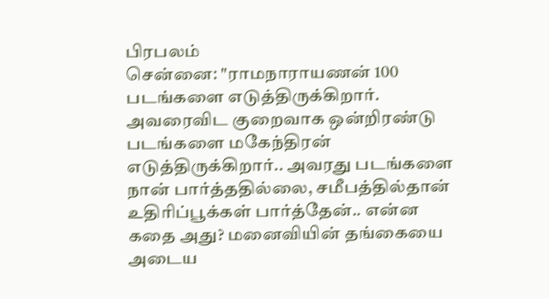பிரபலம்
சென்னை: "ராமநாராயணன் 100 படங்களை எடுத்திருக்கிறார். அவரைவிட குறைவாக ஒன்றிரண்டு படங்களை மகேந்திரன் எடுத்திருக்கிறார்.. அவரது படங்களை நான் பார்த்ததில்லை, சமீபத்தில்தான் உதிரிப்பூக்கள் பார்த்தேன்.. என்ன கதை அது? மனைவியின் தங்கையை அடைய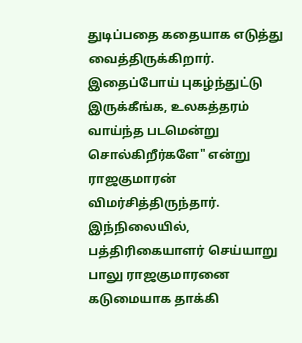துடிப்பதை கதையாக எடுத்து வைத்திருக்கிறார். இதைப்போய் புகழ்ந்துட்டு இருக்கீங்க, உலகத்தரம் வாய்ந்த படமென்று சொல்கிறீர்களே" என்று ராஜகுமாரன் விமர்சித்திருந்தார். இந்நிலையில், பத்திரிகையாளர் செய்யாறு பாலு ராஜகுமாரனை கடுமையாக தாக்கி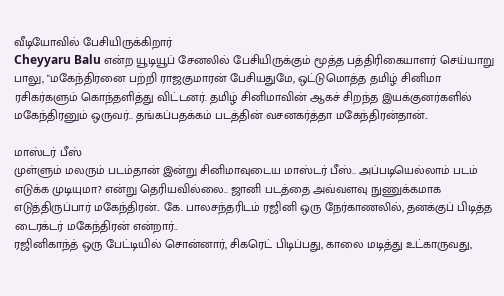வீடியோவில் பேசியிருக்கிறார்
Cheyyaru Balu என்ற யூடியூப் சேனலில் பேசியிருக்கும் மூத்த பத்திரிகையாளர் செய்யாறு பாலு, "மகேந்திரனை பற்றி ராஜகுமாரன் பேசியதுமே, ஒட்டுமொத்த தமிழ் சினிமா ரசிகர்களும் கொந்தளித்து விட்டனர். தமிழ் சினிமாவின் ஆகச் சிறந்த இயக்குனர்களில் மகேந்திரனும் ஒருவர்.. தங்கப்பதக்கம் படத்தின் வசனகர்த்தா மகேந்திரன்தான்..

மாஸ்டர் பீஸ்
முள்ளும் மலரும் படம்தான் இன்று சினிமாவுடைய மாஸ்டர் பீஸ்.. அப்படியெல்லாம் படம் எடுக்க முடியுமா? என்று தெரியவில்லை.. ஜானி படத்தை அவ்வளவு நுணுக்கமாக எடுத்திருப்பார் மகேந்திரன்.. கே. பாலசந்தரிடம் ரஜினி ஒரு நேர்காணலில், தனக்குப் பிடித்த டைரக்டர் மகேந்திரன் என்றார்..
ரஜினிகாந்த் ஒரு பேட்டியில் சொன்னார், சிகரெட் பிடிப்பது, காலை மடித்து உட்காருவது,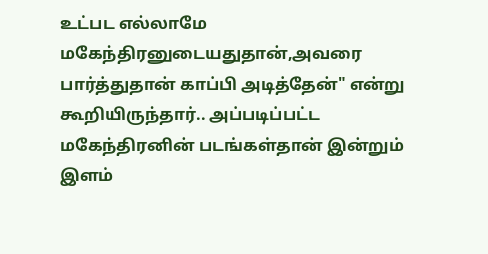உட்பட எல்லாமே மகேந்திரனுடையதுதான்,அவரை பார்த்துதான் காப்பி அடித்தேன்" என்று கூறியிருந்தார்.. அப்படிப்பட்ட மகேந்திரனின் படங்கள்தான் இன்றும் இளம்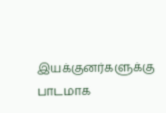இயக்குனர்களுக்கு பாடமாக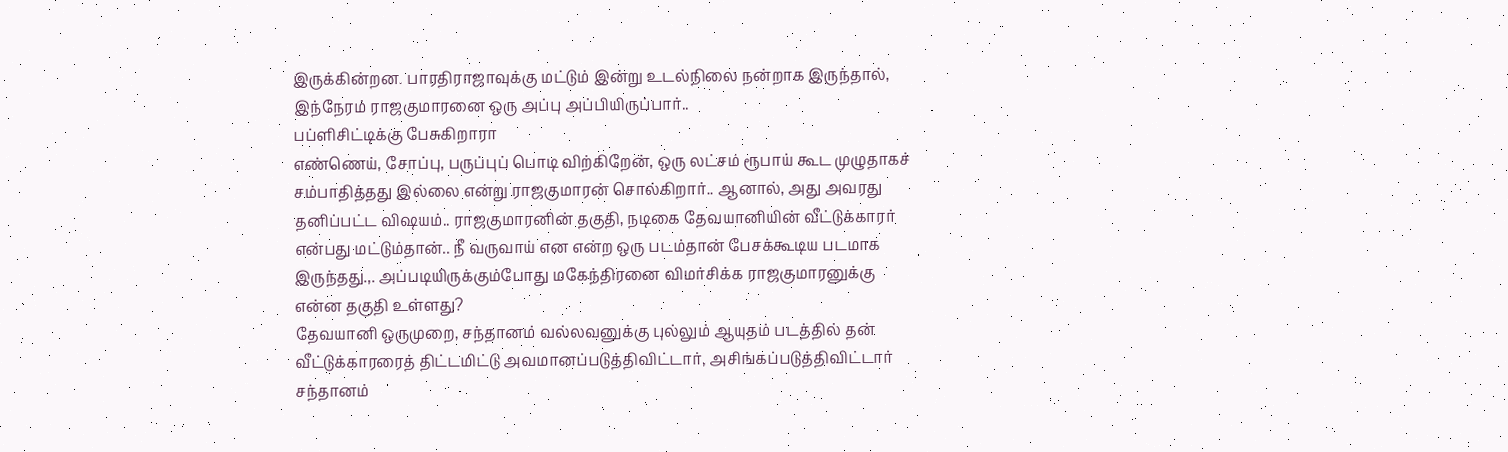இருக்கின்றன. பாரதிராஜாவுக்கு மட்டும் இன்று உடல்நிலை நன்றாக இருந்தால், இந்நேரம் ராஜகுமாரனை ஒரு அப்பு அப்பியிருப்பார்..
பப்ளிசிட்டிக்கு பேசுகிறாரா
எண்ணெய், சோப்பு, பருப்புப் பொடி விற்கிறேன், ஒரு லட்சம் ரூபாய் கூட முழுதாகச் சம்பாதித்தது இல்லை என்று ராஜகுமாரன் சொல்கிறார்.. ஆனால், அது அவரது தனிப்பட்ட விஷயம்.. ராஜகுமாரனின் தகுதி, நடிகை தேவயானியின் வீட்டுக்காரர் என்பது மட்டும்தான்.. நீ வருவாய் என என்ற ஒரு படம்தான் பேசக்கூடிய படமாக இருந்தது.,. அப்படியிருக்கும்போது மகேந்திரனை விமர்சிக்க ராஜகுமாரனுக்கு என்ன தகுதி உள்ளது?
தேவயானி ஒருமுறை, சந்தானம் வல்லவனுக்கு புல்லும் ஆயுதம் படத்தில் தன் வீட்டுக்காரரைத் திட்டமிட்டு அவமானப்படுத்திவிட்டார், அசிங்கப்படுத்திவிட்டார் சந்தானம்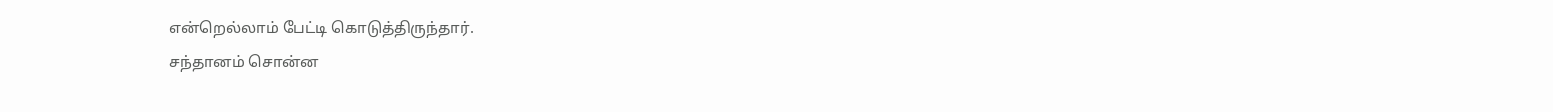என்றெல்லாம் பேட்டி கொடுத்திருந்தார்.
சந்தானம் சொன்ன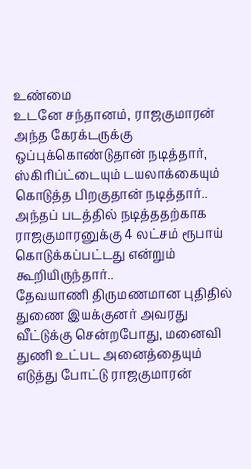உண்மை
உடனே சந்தானம், ராஜகுமாரன் அந்த கேரக்டருக்கு ஒப்புக்கொண்டுதான் நடித்தார், ஸ்கிரிப்ட்டையும் டயலாக்கையும் கொடுத்த பிறகுதான் நடித்தார்.. அந்தப் படத்தில் நடித்ததற்காக ராஜகுமாரனுக்கு 4 லட்சம் ரூபாய் கொடுக்கப்பட்டது என்றும் கூறியிருந்தார்..
தேவயாணி திருமணமான புதிதில் துணை இயக்குனர் அவரது வீட்டுக்கு சென்றபோது, மனைவி துணி உட்பட அனைத்தையும் எடுத்து போட்டு ராஜகுமாரன்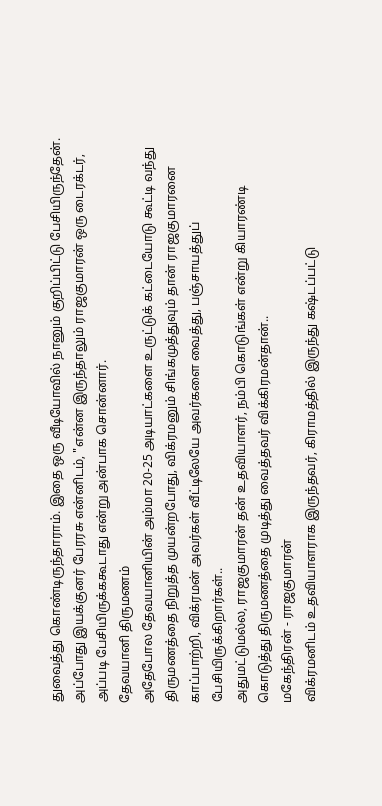துவைத்து கொண்டிருந்தாராம். இதை ஒரு வீடியோவில் நானும் குறிப்பிட்டு பேசியிருந்தேன். அப்போது இயக்குனர் பேரரசு என்னிடம், "என்ன இருந்தாலும் ராஜகுமாரன் ஒரு டைரக்டர், அப்படி பேசியிருக்ககூடாது என்று அன்பாக சொன்னார்.
தேவயானி திருமணம்
அதேபோல தேவயானியின் அம்மா 20-25 அடியாட்களை உருட்டுக் கட்டையோடு கூட்டி வந்து திருமணத்தை நிறுத்த முயன்றபோது, விக்ரமனும் சிங்கமுத்துவும் தான் ராஜகுமாரனை காப்பாற்றி, விக்ரமன் அவர்கள் வீட்டிலேயே அவர்களை வைத்து, பஞ்சாயத்துப் பேசியிருக்கிறார்கள்..
அதுமட்டுமல்ல, ராஜகுமாரன் தன் உதவியாளர், நம்பி கொடுங்கள் என்று கியாரண்டி கொடுத்து திருமணத்தை முடித்து வைத்தவர் விக்கிரமன்தான்..
மகேந்திரன் - ராஜகுமாரன்
விக்ரமனிடம் உதவியாளராக இருந்தவர், கிராமத்தில் இருந்து கஷ்டப்பட்டு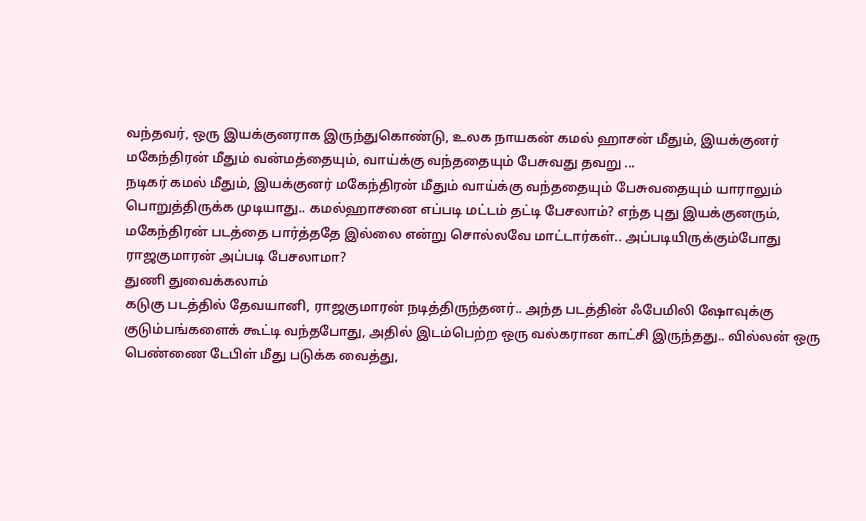வந்தவர், ஒரு இயக்குனராக இருந்துகொண்டு, உலக நாயகன் கமல் ஹாசன் மீதும், இயக்குனர் மகேந்திரன் மீதும் வன்மத்தையும், வாய்க்கு வந்ததையும் பேசுவது தவறு ...
நடிகர் கமல் மீதும், இயக்குனர் மகேந்திரன் மீதும் வாய்க்கு வந்ததையும் பேசுவதையும் யாராலும் பொறுத்திருக்க முடியாது.. கமல்ஹாசனை எப்படி மட்டம் தட்டி பேசலாம்? எந்த புது இயக்குனரும், மகேந்திரன் படத்தை பார்த்ததே இல்லை என்று சொல்லவே மாட்டார்கள்.. அப்படியிருக்கும்போது ராஜகுமாரன் அப்படி பேசலாமா?
துணி துவைக்கலாம்
கடுகு படத்தில் தேவயானி, ராஜகுமாரன் நடித்திருந்தனர்.. அந்த படத்தின் ஃபேமிலி ஷோவுக்கு குடும்பங்களைக் கூட்டி வந்தபோது, அதில் இடம்பெற்ற ஒரு வல்கரான காட்சி இருந்தது.. வில்லன் ஒரு பெண்ணை டேபிள் மீது படுக்க வைத்து,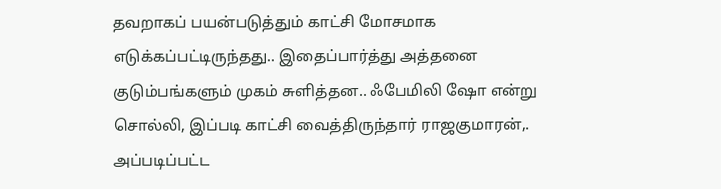தவறாகப் பயன்படுத்தும் காட்சி மோசமாக எடுக்கப்பட்டிருந்தது.. இதைப்பார்த்து அத்தனை குடும்பங்களும் முகம் சுளித்தன.. ஃபேமிலி ஷோ என்று சொல்லி, இப்படி காட்சி வைத்திருந்தார் ராஜகுமாரன்,.
அப்படிப்பட்ட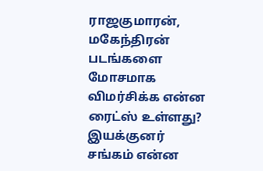ராஜகுமாரன், மகேந்திரன் படங்களை மோசமாக விமர்சிக்க என்ன ரைட்ஸ் உள்ளது? இயக்குனர் சங்கம் என்ன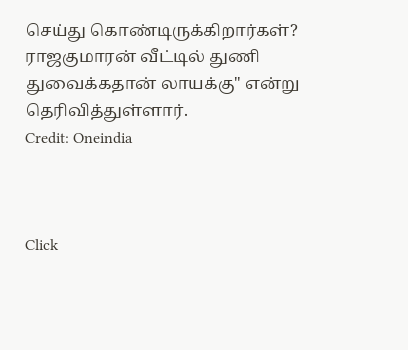செய்து கொண்டிருக்கிறார்கள்? ராஜகுமாரன் வீட்டில் துணி துவைக்கதான் லாயக்கு" என்று தெரிவித்துள்ளார்.
Credit: Oneindia



Click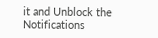it and Unblock the Notifications